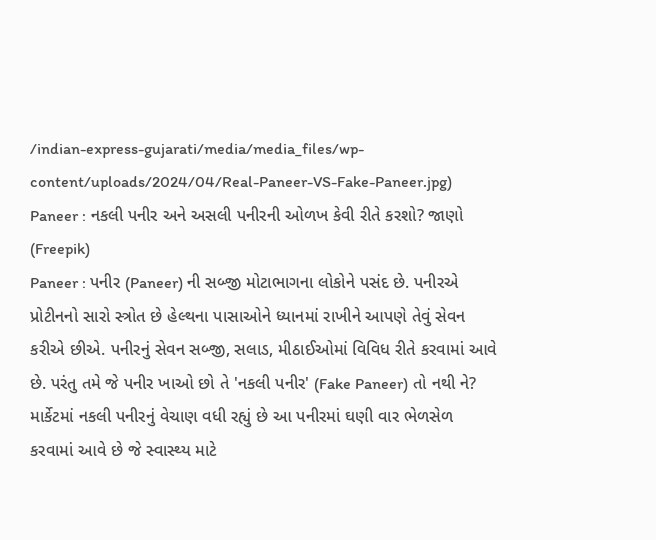/indian-express-gujarati/media/media_files/wp-content/uploads/2024/04/Real-Paneer-VS-Fake-Paneer.jpg)
Paneer : નકલી પનીર અને અસલી પનીરની ઓળખ કેવી રીતે કરશો? જાણો (Freepik)
Paneer : પનીર (Paneer) ની સબ્જી મોટાભાગના લોકોને પસંદ છે. પનીરએ પ્રોટીનનો સારો સ્ત્રોત છે હેલ્થના પાસાઓને ધ્યાનમાં રાખીને આપણે તેવું સેવન કરીએ છીએ. પનીરનું સેવન સબ્જી, સલાડ, મીઠાઈઓમાં વિવિધ રીતે કરવામાં આવે છે. પરંતુ તમે જે પનીર ખાઓ છો તે 'નકલી પનીર' (Fake Paneer) તો નથી ને? માર્કેટમાં નકલી પનીરનું વેચાણ વધી રહ્યું છે આ પનીરમાં ઘણી વાર ભેળસેળ કરવામાં આવે છે જે સ્વાસ્થ્ય માટે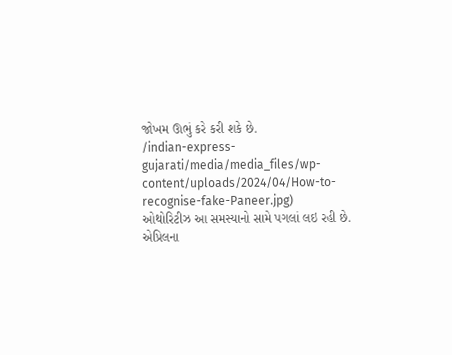જોખમ ઊભું કરે કરી શકે છે.
/indian-express-gujarati/media/media_files/wp-content/uploads/2024/04/How-to-recognise-fake-Paneer.jpg)
ઓથોરિટીઝ આ સમસ્યાનો સામે પગલાં લઇ રહી છે. એપ્રિલના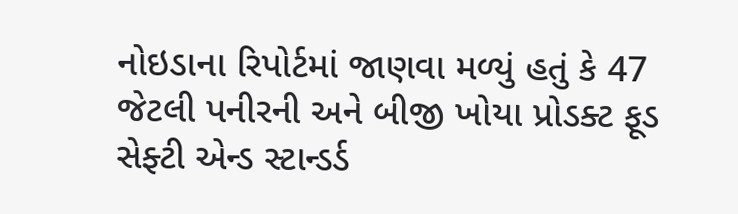નોઇડાના રિપોર્ટમાં જાણવા મળ્યું હતું કે 47 જેટલી પનીરની અને બીજી ખોયા પ્રોડક્ટ ફૂડ સેફ્ટી એન્ડ સ્ટાન્ડર્ડ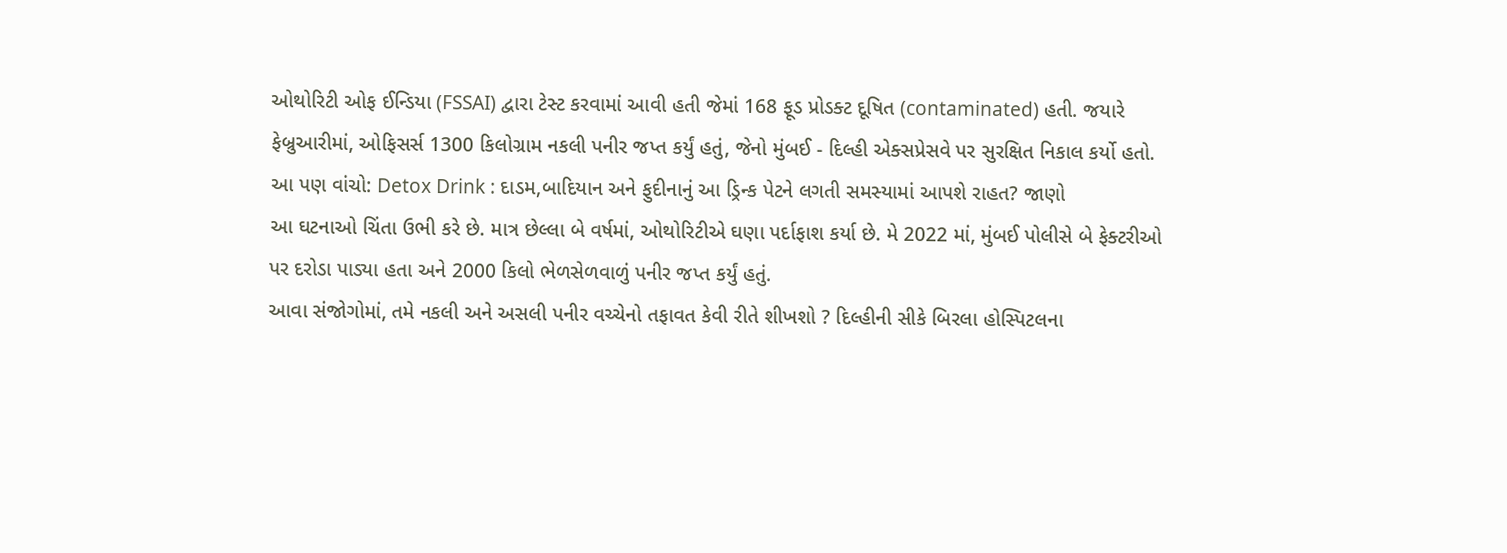ઓથોરિટી ઓફ ઈન્ડિયા (FSSAI) દ્વારા ટેસ્ટ કરવામાં આવી હતી જેમાં 168 ફૂડ પ્રોડક્ટ દૂષિત (contaminated) હતી. જયારે ફેબ્રુઆરીમાં, ઓફિસર્સ 1300 કિલોગ્રામ નકલી પનીર જપ્ત કર્યું હતું, જેનો મુંબઈ - દિલ્હી એક્સપ્રેસવે પર સુરક્ષિત નિકાલ કર્યો હતો.
આ પણ વાંચો: Detox Drink : દાડમ,બાદિયાન અને ફુદીનાનું આ ડ્રિન્ક પેટને લગતી સમસ્યામાં આપશે રાહત? જાણો
આ ઘટનાઓ ચિંતા ઉભી કરે છે. માત્ર છેલ્લા બે વર્ષમાં, ઓથોરિટીએ ઘણા પર્દાફાશ કર્યા છે. મે 2022 માં, મુંબઈ પોલીસે બે ફેક્ટરીઓ પર દરોડા પાડ્યા હતા અને 2000 કિલો ભેળસેળવાળું પનીર જપ્ત કર્યું હતું.
આવા સંજોગોમાં, તમે નકલી અને અસલી પનીર વચ્ચેનો તફાવત કેવી રીતે શીખશો ? દિલ્હીની સીકે બિરલા હોસ્પિટલના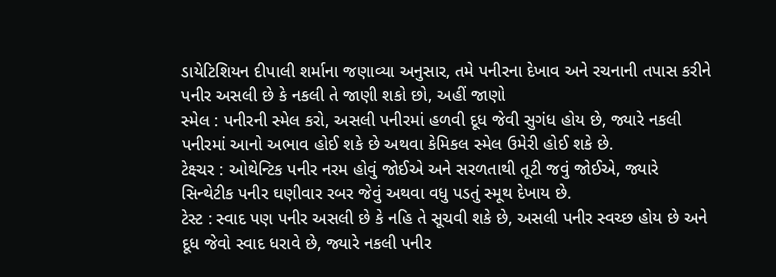ડાયેટિશિયન દીપાલી શર્માના જણાવ્યા અનુસાર, તમે પનીરના દેખાવ અને રચનાની તપાસ કરીને પનીર અસલી છે કે નકલી તે જાણી શકો છો, અહીં જાણો
સ્મેલ : પનીરની સ્મેલ કરો, અસલી પનીરમાં હળવી દૂધ જેવી સુગંધ હોય છે, જ્યારે નકલી પનીરમાં આનો અભાવ હોઈ શકે છે અથવા કેમિકલ સ્મેલ ઉમેરી હોઈ શકે છે.
ટેક્ષ્ચર : ઓથેન્ટિક પનીર નરમ હોવું જોઈએ અને સરળતાથી તૂટી જવું જોઈએ, જ્યારે સિન્થેટીક પનીર ઘણીવાર રબર જેવું અથવા વધુ પડતું સ્મૂથ દેખાય છે.
ટેસ્ટ : સ્વાદ પણ પનીર અસલી છે કે નહિ તે સૂચવી શકે છે, અસલી પનીર સ્વચ્છ હોય છે અને દૂધ જેવો સ્વાદ ધરાવે છે, જ્યારે નકલી પનીર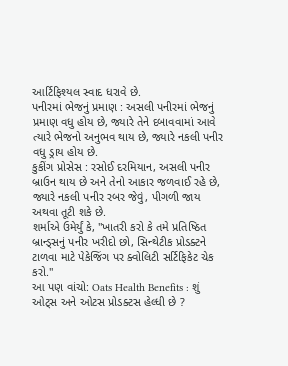આર્ટિફિશ્યલ સ્વાદ ધરાવે છે.
પનીરમાં ભેજનું પ્રમાણ : અસલી પનીરમાં ભેજનું પ્રમાણ વધુ હોય છે, જ્યારે તેને દબાવવામાં આવે ત્યારે ભેજનો અનુભવ થાય છે, જ્યારે નકલી પનીર વધુ ડ્રાય હોય છે.
કુકીંગ પ્રોસેસ : રસોઈ દરમિયાન, અસલી પનીર બ્રાઉન થાય છે અને તેનો આકાર જળવાઈ રહે છે, જ્યારે નકલી પનીર રબર જેવું, પીગળી જાય અથવા તૂટી શકે છે.
શર્માએ ઉમેર્યું કે, "ખાતરી કરો કે તમે પ્રતિષ્ઠિત બ્રાન્ડ્સનું પનીર ખરીદો છો, સિન્થેટીક પ્રોડક્ટને ટાળવા માટે પેકેજિંગ પર ક્વોલિટી સર્ટિફિકેટ ચેક કરો.''
આ પણ વાંચો: Oats Health Benefits : શું ઓટ્સ અને ઓટસ પ્રોડક્ટસ હેલ્ધી છે ?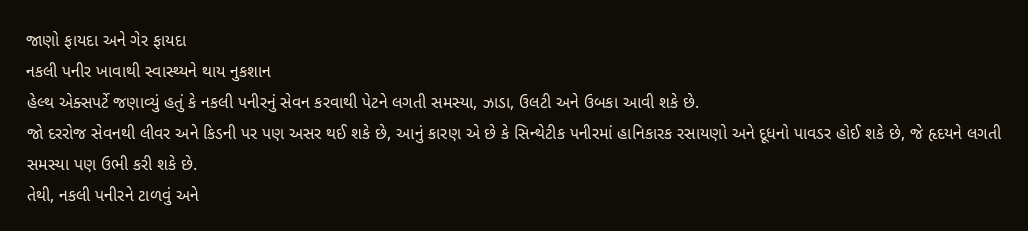જાણો ફાયદા અને ગેર ફાયદા
નકલી પનીર ખાવાથી સ્વાસ્થ્યને થાય નુકશાન
હેલ્થ એક્સપર્ટે જણાવ્યું હતું કે નકલી પનીરનું સેવન કરવાથી પેટને લગતી સમસ્યા, ઝાડા, ઉલટી અને ઉબકા આવી શકે છે.
જો દરરોજ સેવનથી લીવર અને કિડની પર પણ અસર થઈ શકે છે, આનું કારણ એ છે કે સિન્થેટીક પનીરમાં હાનિકારક રસાયણો અને દૂધનો પાવડર હોઈ શકે છે, જે હૃદયને લગતી સમસ્યા પણ ઉભી કરી શકે છે.
તેથી, નકલી પનીરને ટાળવું અને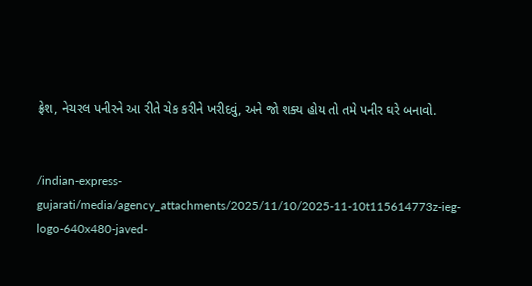ફ્રેશ, નેચરલ પનીરને આ રીતે ચેક કરીને ખરીદવું, અને જો શક્ય હોય તો તમે પનીર ઘરે બનાવો.


/indian-express-gujarati/media/agency_attachments/2025/11/10/2025-11-10t115614773z-ieg-logo-640x480-javed-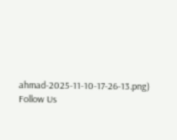ahmad-2025-11-10-17-26-13.png)
Follow Us